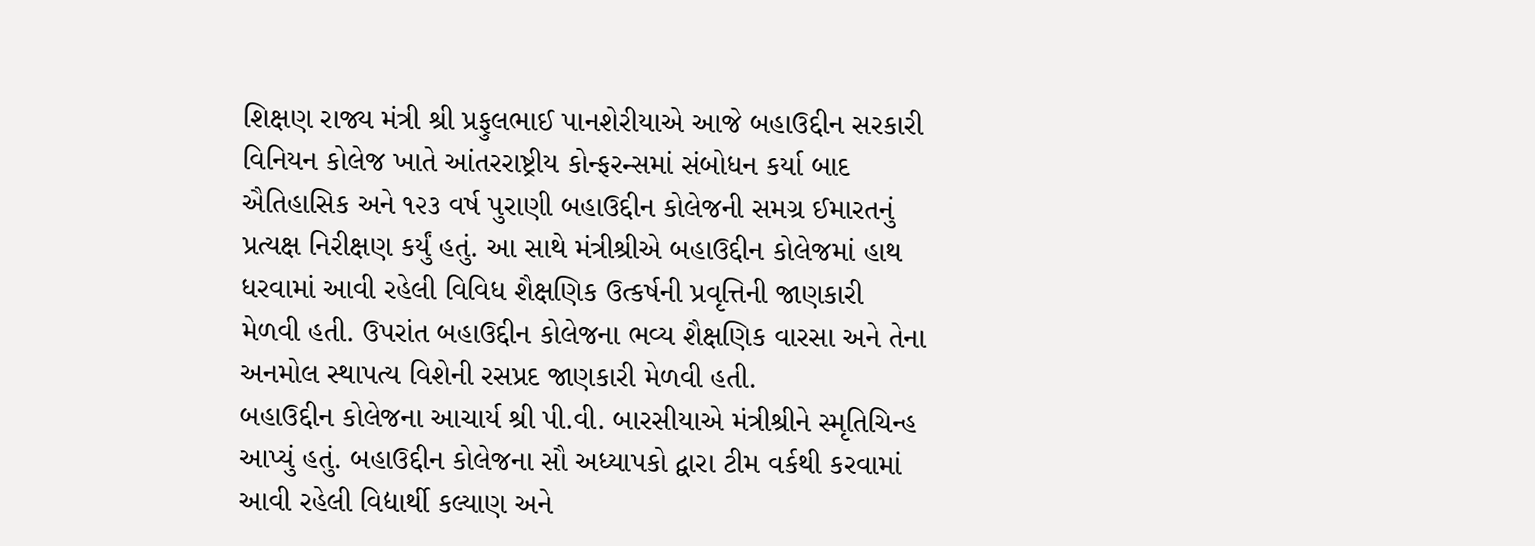શિક્ષણ રાજ્ય મંત્રી શ્રી પ્રફુલભાઈ પાનશેરીયાએ આજે બહાઉદ્દીન સરકારી વિનિયન કોલેજ ખાતે આંતરરાષ્ટ્રીય કોન્ફરન્સમાં સંબોધન કર્યા બાદ ઐતિહાસિક અને ૧૨૩ વર્ષ પુરાણી બહાઉદ્દીન કોલેજની સમગ્ર ઈમારતનું પ્રત્યક્ષ નિરીક્ષણ કર્યું હતું. આ સાથે મંત્રીશ્રીએ બહાઉદ્દીન કોલેજમાં હાથ ધરવામાં આવી રહેલી વિવિધ શૈક્ષણિક ઉત્કર્ષની પ્રવૃત્તિની જાણકારી મેળવી હતી. ઉપરાંત બહાઉદ્દીન કોલેજના ભવ્ય શૈક્ષણિક વારસા અને તેના અનમોલ સ્થાપત્ય વિશેની રસપ્રદ જાણકારી મેળવી હતી.
બહાઉદ્દીન કોલેજના આચાર્ય શ્રી પી.વી. બારસીયાએ મંત્રીશ્રીને સ્મૃતિચિન્હ આપ્યું હતું. બહાઉદ્દીન કોલેજના સૌ અધ્યાપકો દ્વારા ટીમ વર્કથી કરવામાં આવી રહેલી વિદ્યાર્થી કલ્યાણ અને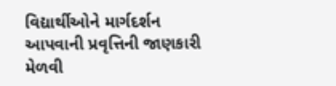વિદ્યાર્થીઓને માર્ગદર્શન આપવાની પ્રવૃત્તિની જાણકારી મેળવી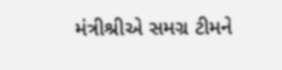મંત્રીશ્રીએ સમગ્ર ટીમને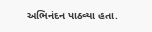અભિનંદન પાઠવ્યા હતા.